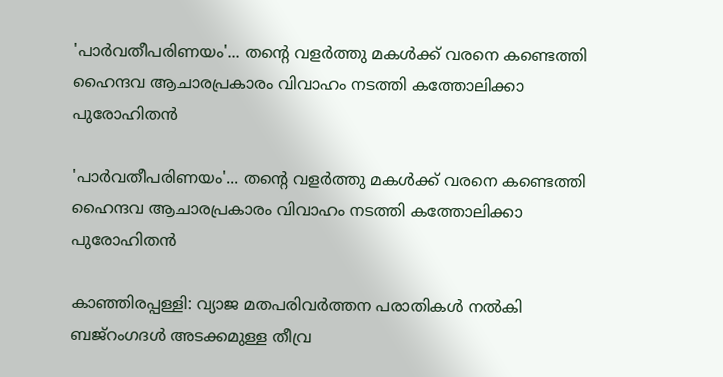'പാര്‍വതീപരിണയം'... തന്റെ വളര്‍ത്തു മകള്‍ക്ക് വരനെ കണ്ടെത്തി ഹൈന്ദവ ആചാരപ്രകാരം വിവാഹം നടത്തി കത്തോലിക്കാ പുരോഹിതന്‍

'പാര്‍വതീപരിണയം'... തന്റെ വളര്‍ത്തു മകള്‍ക്ക് വരനെ കണ്ടെത്തി ഹൈന്ദവ ആചാരപ്രകാരം വിവാഹം നടത്തി കത്തോലിക്കാ പുരോഹിതന്‍

കാഞ്ഞിരപ്പള്ളി: വ്യാജ മതപരിവര്‍ത്തന പരാതികള്‍ നല്‍കി ബജ്‌റംഗദള്‍ അടക്കമുള്ള തീവ്ര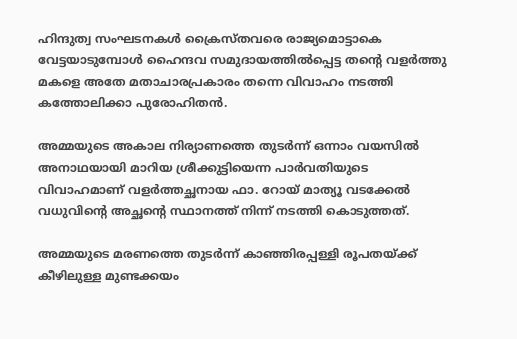ഹിന്ദുത്വ സംഘടനകള്‍ ക്രൈസ്തവരെ രാജ്യമൊട്ടാകെ വേട്ടയാടുമ്പോള്‍ ഹൈന്ദവ സമുദായത്തില്‍പ്പെട്ട തന്റെ വളര്‍ത്തു മകളെ അതേ മതാചാരപ്രകാരം തന്നെ വിവാഹം നടത്തി കത്തോലിക്കാ പുരോഹിതന്‍.

അമ്മയുടെ അകാല നിര്യാണത്തെ തുടര്‍ന്ന് ഒന്നാം വയസില്‍ അനാഥയായി മാറിയ ശ്രീക്കുട്ടിയെന്ന പാര്‍വതിയുടെ വിവാഹമാണ് വളര്‍ത്തച്ഛനായ ഫാ. റോയ് മാത്യൂ വടക്കേല്‍ വധുവിന്റെ അച്ഛന്റെ സ്ഥാനത്ത് നിന്ന് നടത്തി കൊടുത്തത്.

അമ്മയുടെ മരണത്തെ തുടര്‍ന്ന് കാഞ്ഞിരപ്പള്ളി രൂപതയ്ക്ക് കീഴിലുള്ള മുണ്ടക്കയം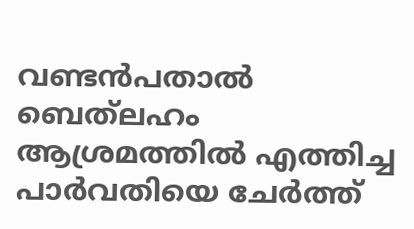വണ്ടന്‍പതാല്‍ ബെത്‌ലഹം ആശ്രമത്തില്‍ എത്തിച്ച പാര്‍വതിയെ ചേര്‍ത്ത്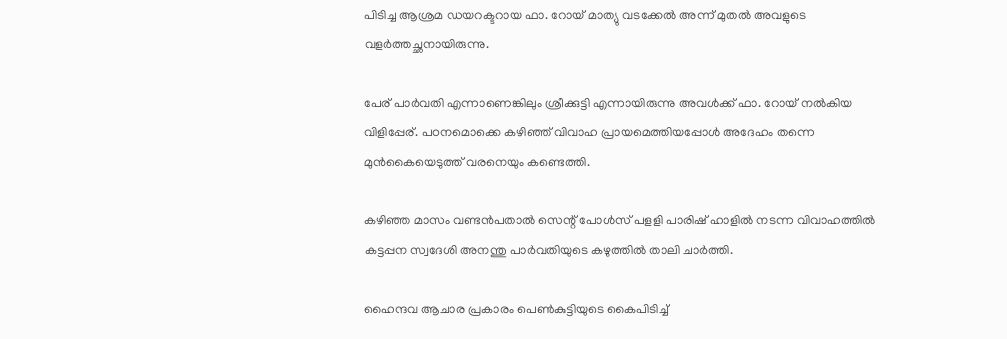പിടിച്ച ആശ്രമ ഡയറക്ടറായ ഫാ. റോയ് മാത്യു വടക്കേല്‍ അന്ന് മുതല്‍ അവളുടെ വളര്‍ത്തച്ഛനായിരുന്നു.

പേര് പാര്‍വതി എന്നാണെങ്കിലും ശ്രീക്കുട്ടി എന്നായിരുന്നു അവള്‍ക്ക് ഫാ. റോയ് നല്‍കിയ വിളിപ്പേര്. പഠനമൊക്കെ കഴിഞ്ഞ് വിവാഹ പ്രായമെത്തിയപ്പോള്‍ അദേഹം തന്നെ മുന്‍കൈയെടുത്ത് വരനെയും കണ്ടെത്തി.

കഴിഞ്ഞ മാസം വണ്ടന്‍പതാല്‍ സെന്റ് പോള്‍സ് പളളി പാരിഷ് ഹാളില്‍ നടന്ന വിവാഹത്തില്‍ കട്ടപ്പന സ്വദേശി അനന്തു പാര്‍വതിയുടെ കഴുത്തില്‍ താലി ചാര്‍ത്തി.

ഹൈന്ദവ ആചാര പ്രകാരം പെണ്‍കുട്ടിയുടെ കൈപിടിച്ച്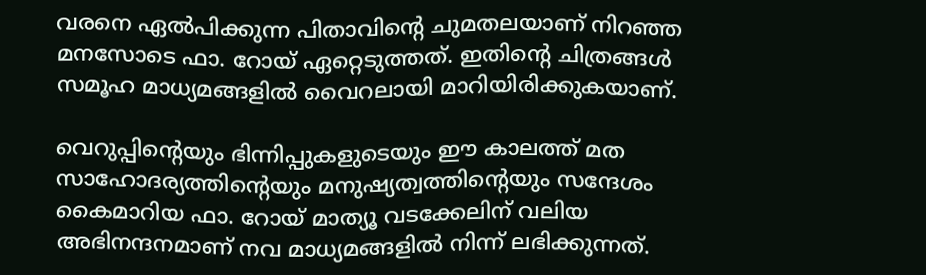വരനെ ഏല്‍പിക്കുന്ന പിതാവിന്റെ ചുമതലയാണ് നിറഞ്ഞ മനസോടെ ഫാ. റോയ് ഏറ്റെടുത്തത്. ഇതിന്റെ ചിത്രങ്ങള്‍ സമൂഹ മാധ്യമങ്ങളില്‍ വൈറലായി മാറിയിരിക്കുകയാണ്.

വെറുപ്പിന്റെയും ഭിന്നിപ്പുകളുടെയും ഈ കാലത്ത് മത സാഹോദര്യത്തിന്റെയും മനുഷ്യത്വത്തിന്റെയും സന്ദേശം കൈമാറിയ ഫാ. റോയ് മാത്യൂ വടക്കേലിന് വലിയ അഭിനന്ദനമാണ് നവ മാധ്യമങ്ങളില്‍ നിന്ന് ലഭിക്കുന്നത്.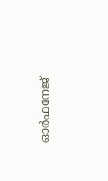ഓര്‍ഫനേജ്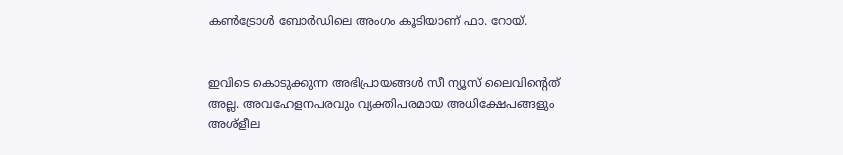കണ്‍ട്രോള്‍ ബോര്‍ഡിലെ അംഗം കൂടിയാണ് ഫാ. റോയ്.


ഇവിടെ കൊടുക്കുന്ന അഭിപ്രായങ്ങള്‍ സീ ന്യൂസ് ലൈവിന്റെത് അല്ല. അവഹേളനപരവും വ്യക്തിപരമായ അധിക്ഷേപങ്ങളും അശ്‌ളീല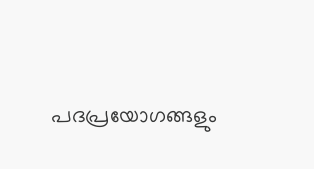പദപ്രയോഗങ്ങളും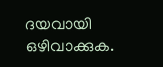ദയവായി ഒഴിവാക്കുക.